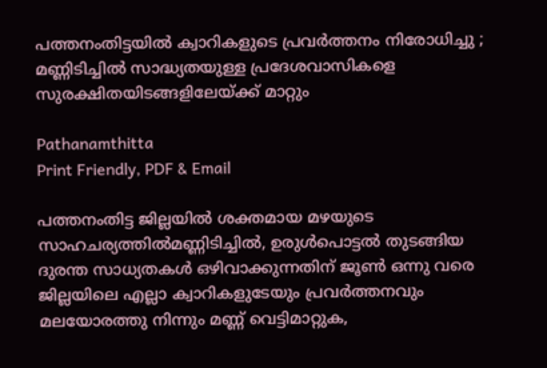പത്തനംതിട്ടയിൽ ക്വാറികളുടെ പ്രവർത്തനം നിരോധിച്ചു ; മണ്ണിടിച്ചിൽ സാദ്ധ്യതയുള്ള പ്രദേശവാസികളെ സുരക്ഷിതയിടങ്ങളിലേയ്ക്ക് മാറ്റും

Pathanamthitta
Print Friendly, PDF & Email

പത്തനംതിട്ട ജില്ലയിൽ ശക്തമായ മഴയുടെ സാഹചര്യത്തിൽമണ്ണിടിച്ചിൽ, ഉരുൾപൊട്ടൽ തുടങ്ങിയ ദുരന്ത സാധ്യതകൾ ഒഴിവാക്കുന്നതിന് ജൂൺ ഒന്നു വരെ ജില്ലയിലെ എല്ലാ ക്വാറികളുടേയും പ്രവർത്തനവും മലയോരത്തു നിന്നും മണ്ണ് വെട്ടിമാറ്റുക,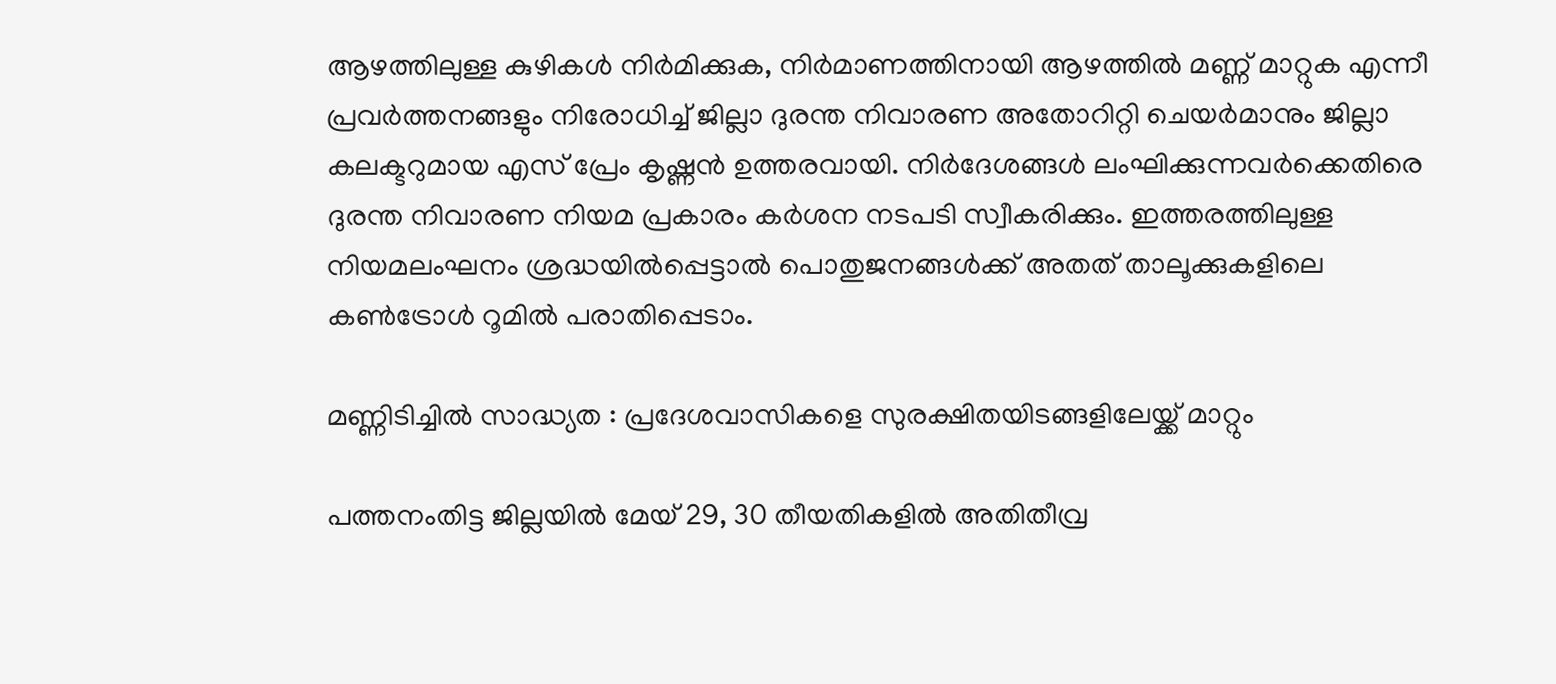ആഴത്തിലുള്ള കുഴികൾ നിർമിക്കുക, നിർമാണത്തിനായി ആഴത്തിൽ മണ്ണ് മാറ്റുക എന്നീ പ്രവർത്തനങ്ങളും നിരോധിച്ച് ജില്ലാ ദുരന്ത നിവാരണ അതോറിറ്റി ചെയർമാനും ജില്ലാ കലക്ടറുമായ എസ് പ്രേം കൃഷ്ണൻ ഉത്തരവായി. നിർദേശങ്ങൾ ലംഘിക്കുന്നവർക്കെതിരെ ദുരന്ത നിവാരണ നിയമ പ്രകാരം കർശന നടപടി സ്വീകരിക്കും. ഇത്തരത്തിലുള്ള നിയമലംഘനം ശ്രദ്ധയിൽപ്പെട്ടാൽ പൊതുജനങ്ങൾക്ക് അതത് താലൂക്കുകളിലെ കൺട്രോൾ റൂമിൽ പരാതിപ്പെടാം.

മണ്ണിടിച്ചിൽ സാദ്ധ്യത : പ്രദേശവാസികളെ സുരക്ഷിതയിടങ്ങളിലേയ്ക്ക് മാറ്റും

പത്തനംതിട്ട ജില്ലയിൽ മേയ് 29, 30 തീയതികളിൽ അതിതീവ്ര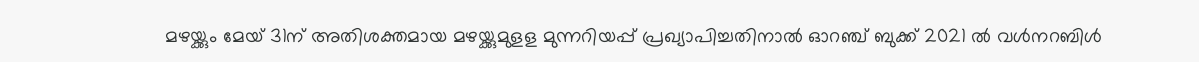മഴയ്ക്കും മേയ് 31ന് അതിശക്തമായ മഴയ്ക്കുമുളള മുന്നറിയപ്പ് പ്രഖ്യാപിച്ചതിനാൽ ഓറഞ്ച് ബുക്ക് 2021 ൽ വൾനറബിൾ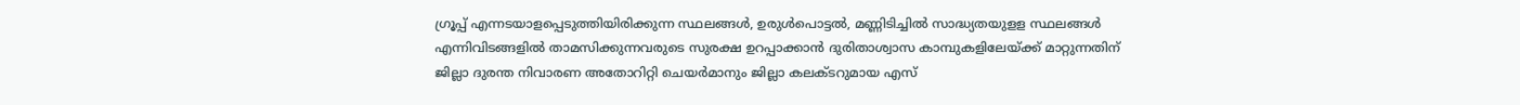ഗ്രൂപ്പ് എന്നടയാളപ്പെടുത്തിയിരിക്കുന്ന സ്ഥലങ്ങൾ, ഉരുൾപൊട്ടൽ, മണ്ണിടിച്ചിൽ സാദ്ധ്യതയുളള സ്ഥലങ്ങൾ എന്നിവിടങ്ങളിൽ താമസിക്കുന്നവരുടെ സുരക്ഷ ഉറപ്പാക്കാൻ ദുരിതാശ്വാസ കാമ്പുകളിലേയ്ക്ക് മാറ്റുന്നതിന് ജില്ലാ ദുരന്ത നിവാരണ അതോറിറ്റി ചെയർമാനും ജില്ലാ കലക്ടറുമായ എസ്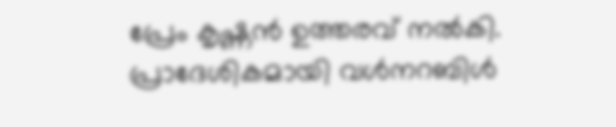പ്രേം കൃഷ്ണൻ ഉത്തരവ് നൽകി. പ്രാദേശികമായി വൾനറബിൾ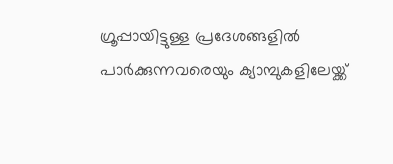ഗ്രൂപ്പായിട്ടുള്ള പ്രദേശങ്ങളിൽ പാർക്കുന്നവരെയും ക്യാമ്പുകളിലേയ്ക്ക്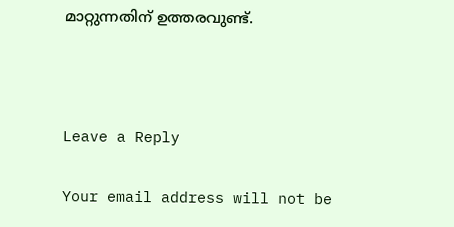മാറ്റുന്നതിന് ഉത്തരവുണ്ട്.



Leave a Reply

Your email address will not be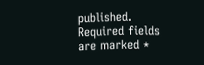published. Required fields are marked *